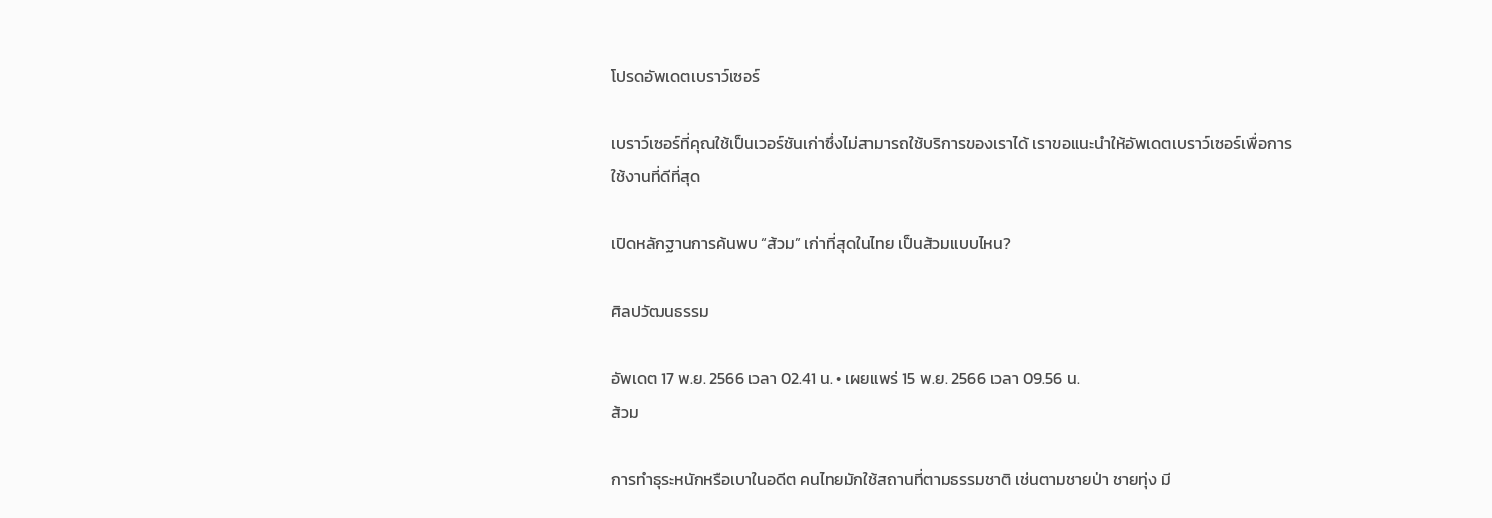โปรดอัพเดตเบราว์เซอร์

เบราว์เซอร์ที่คุณใช้เป็นเวอร์ชันเก่าซึ่งไม่สามารถใช้บริการของเราได้ เราขอแนะนำให้อัพเดตเบราว์เซอร์เพื่อการใช้งานที่ดีที่สุด

เปิดหลักฐานการค้นพบ “ส้วม” เก่าที่สุดในไทย เป็นส้วมแบบไหน?

ศิลปวัฒนธรรม

อัพเดต 17 พ.ย. 2566 เวลา 02.41 น. • เผยแพร่ 15 พ.ย. 2566 เวลา 09.56 น.
ส้วม

การทำธุระหนักหรือเบาในอดีต คนไทยมักใช้สถานที่ตามธรรมชาติ เช่นตามชายป่า ชายทุ่ง มี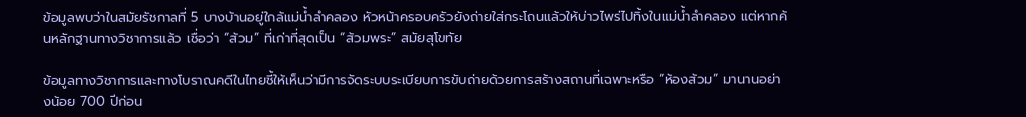ข้อมูลพบว่าในสมัยรัชกาลที่ 5 บางบ้านอยู่ใกล้แม่น้ำลําคลอง หัวหน้าครอบครัวยังถ่ายใส่กระโถนแล้วให้บ่าวไพร่ไปทิ้งในแม่น้ำลำคลอง แต่หากค้นหลักฐานทางวิชาการแล้ว เชื่อว่า “ส้วม” ที่เก่าที่สุดเป็น “ส้วมพระ” สมัยสุโขทัย

ข้อมูลทางวิชาการและทางโบราณคดีในไทยชี้ให้เห็นว่ามีการจัดระบบระเบียบการขับถ่ายด้วยการสร้างสถานที่เฉพาะหรือ “ห้องส้วม” มานานอย่างน้อย 700 ปีก่อน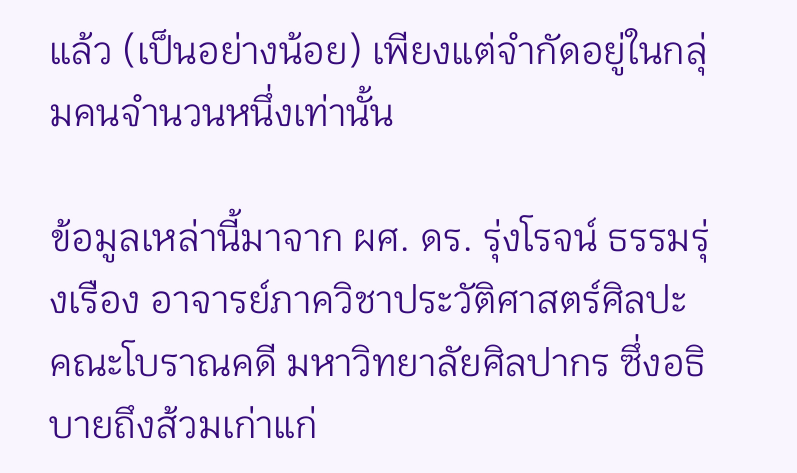แล้ว (เป็นอย่างน้อย) เพียงแต่จํากัดอยู่ในกลุ่มคนจํานวนหนึ่งเท่านั้น

ข้อมูลเหล่านี้มาจาก ผศ. ดร. รุ่งโรจน์ ธรรมรุ่งเรือง อาจารย์ภาควิชาประวัติศาสตร์ศิลปะ คณะโบราณคดี มหาวิทยาลัยศิลปากร ซึ่งอธิบายถึงส้วมเก่าแก่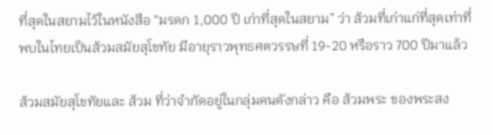ที่สุดในสยามไว้ในหนังสือ “มรดก 1,000 ปี เก่าที่สุดในสยาม” ว่า ส้วมที่เก่าแก่ที่สุดเท่าที่พบในไทยเป็นส้วมสมัยสุโขทัย มีอายุราวพุทธศตวรรษที่ 19-20 หรือราว 700 ปีมาแล้ว

ส้วมสมัยสุโขทัยและ ส้วม ที่ว่าจำกัดอยู่ในกลุ่มคนดังกล่าว คือ ส้วมพระ ของพระสง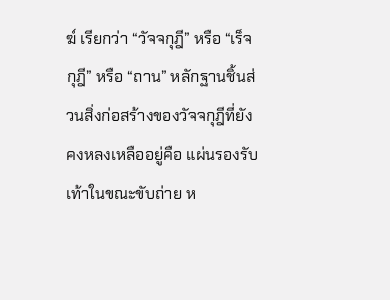ฆ์ เรียกว่า “วัจจกุฎี” หรือ “เร็จกุฎี” หรือ “ถาน” หลักฐานชิ้นส่วนสิ่งก่อสร้างของวัจจกุฎีที่ยังคงหลงเหลืออยู่คือ แผ่นรองรับเท้าในขณะขับถ่าย ห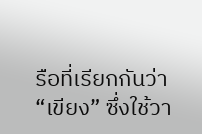รือที่เรียกกันว่า “เขียง” ซึ่งใช้วา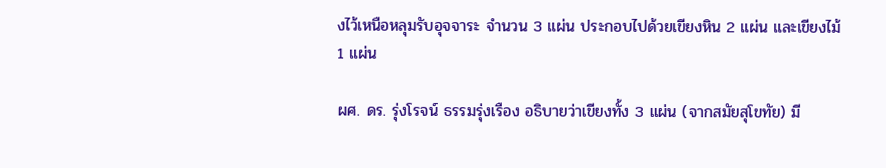งไว้เหนือหลุมรับอุจจาระ จำนวน 3 แผ่น ประกอบไปด้วยเขียงหิน 2 แผ่น และเขียงไม้ 1 แผ่น

ผศ. ดร. รุ่งโรจน์ ธรรมรุ่งเรือง อธิบายว่าเขียงทั้ง 3 แผ่น (จากสมัยสุโขทัย) มี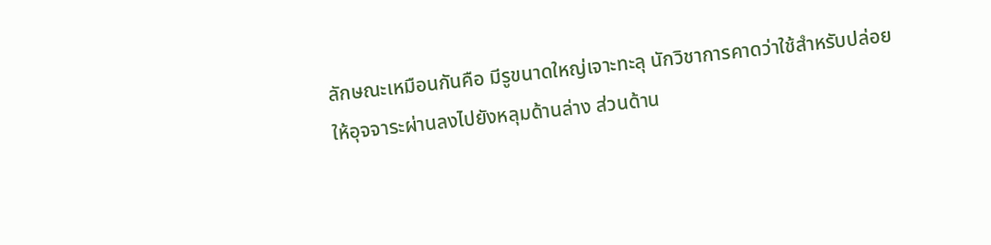ลักษณะเหมือนกันคือ มีรูขนาดใหญ่เจาะทะลุ นักวิชาการคาดว่าใช้สําหรับปล่อยให้อุจจาระผ่านลงไปยังหลุมด้านล่าง ส่วนด้าน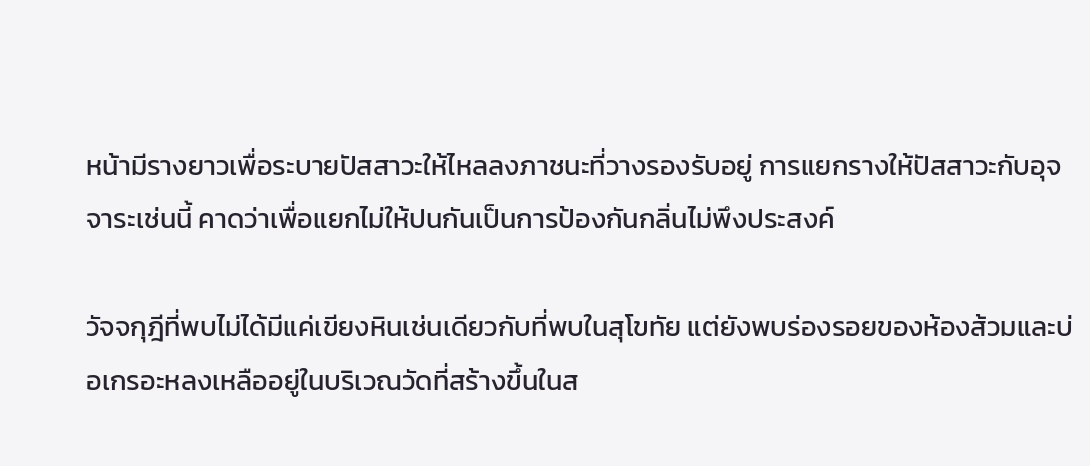หน้ามีรางยาวเพื่อระบายปัสสาวะให้ไหลลงภาชนะที่วางรองรับอยู่ การแยกรางให้ปัสสาวะกับอุจจาระเช่นนี้ คาดว่าเพื่อแยกไม่ให้ปนกันเป็นการป้องกันกลิ่นไม่พึงประสงค์

วัจจกุฎีที่พบไม่ได้มีแค่เขียงหินเช่นเดียวกับที่พบในสุโขทัย แต่ยังพบร่องรอยของห้องส้วมและบ่อเกรอะหลงเหลืออยู่ในบริเวณวัดที่สร้างขึ้นในส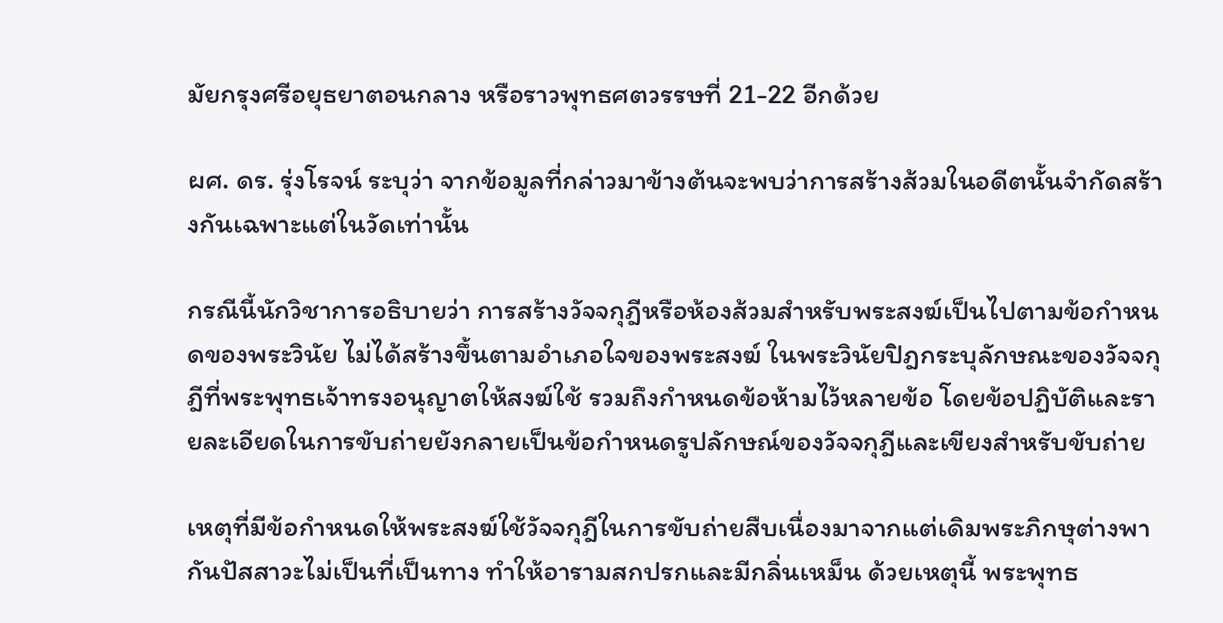มัยกรุงศรีอยุธยาตอนกลาง หรือราวพุทธศตวรรษที่ 21-22 อีกด้วย

ผศ. ดร. รุ่งโรจน์ ระบุว่า จากข้อมูลที่กล่าวมาข้างต้นจะพบว่าการสร้างส้วมในอดีตนั้นจํากัดสร้างกันเฉพาะแต่ในวัดเท่านั้น

กรณีนี้นักวิชาการอธิบายว่า การสร้างวัจจกุฎีหรือห้องส้วมสําหรับพระสงฆ์เป็นไปตามข้อกําหนดของพระวินัย ไม่ได้สร้างขึ้นตามอําเภอใจของพระสงฆ์ ในพระวินัยปิฎกระบุลักษณะของวัจจกุฎีที่พระพุทธเจ้าทรงอนุญาตให้สงฆ์ใช้ รวมถึงกําหนดข้อห้ามไว้หลายข้อ โดยข้อปฏิบัติและรายละเอียดในการขับถ่ายยังกลายเป็นข้อกําหนดรูปลักษณ์ของวัจจกุฎีและเขียงสําหรับขับถ่าย

เหตุที่มีข้อกำหนดให้พระสงฆ์ใช้วัจจกุฎีในการขับถ่ายสืบเนื่องมาจากแต่เดิมพระภิกษุต่างพากันปัสสาวะไม่เป็นที่เป็นทาง ทําให้อารามสกปรกและมีกลิ่นเหม็น ด้วยเหตุนี้ พระพุทธ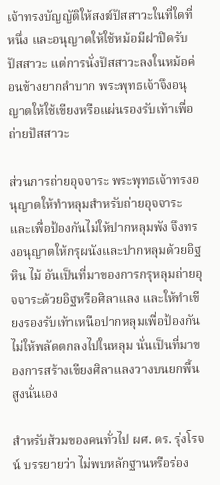เจ้าทรงบัญญัติให้สงฆ์ปัสสาวะในที่ใดที่หนึ่ง และอนุญาตให้ใช้หม้อมีฝาปิดรับปัสสาวะ แต่การนั่งปัสสาวะลงในหม้อค่อนข้างยากลําบาก พระพุทธเจ้าจึงอนุญาตให้ใช้เขียงหรือแผ่นรองรับเท้าเพื่อถ่ายปัสสาวะ

ส่วนการถ่ายอุจจาระ พระพุทธเจ้าทรงอนุญาตให้ทําหลุมสําหรับถ่ายอุจจาระ และเพื่อป้องกันไม่ให้ปากหลุมพัง จึงทรงอนุญาตให้กรุผนังและปากหลุมด้วยอิฐ หิน ไม้ อันเป็นที่มาของการกรุหลุมถ่ายอุจจาระด้วยอิฐหรือศิลาแลง และให้ทําเขียงรองรับเท้าเหนือปากหลุมเพื่อป้องกันไม่ให้พลัดตกลงไปในหลุม นั่นเป็นที่มาของการสร้างเขียงศิลาแลงวางบนยกพื้นสูงนั่นเอง

สำหรับส้วมของคนทั่วไป ผศ. ดร. รุ่งโรจน์ บรรยายว่า ไม่พบหลักฐานหรือร่อง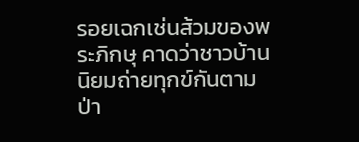รอยเฉกเช่นส้วมของพระภิกษุ คาดว่าชาวบ้านนิยมถ่ายทุกข์กันตามป่า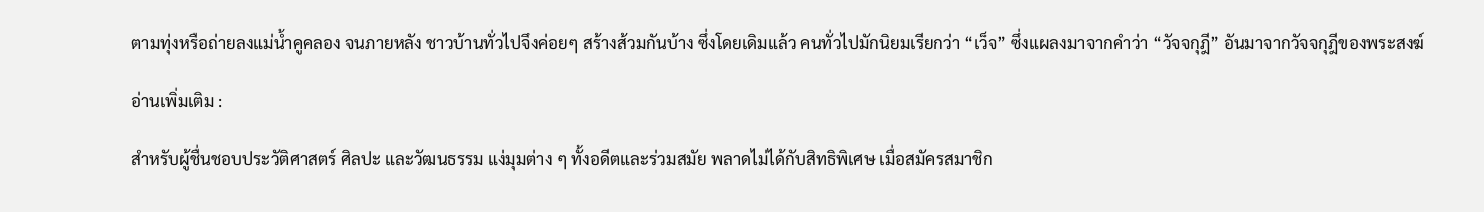ตามทุ่งหรือถ่ายลงแม่น้ำคูคลอง จนภายหลัง ชาวบ้านทั่วไปจึงค่อยๆ สร้างส้วมกันบ้าง ซึ่งโดยเดิมแล้ว คนทั่วไปมักนิยมเรียกว่า “เว็จ” ซึ่งแผลงมาจากคำว่า “วัจจกุฎี” อันมาจากวัจจกุฎีของพระสงฆ์

อ่านเพิ่มเติม :

สำหรับผู้ชื่นชอบประวัติศาสตร์ ศิลปะ และวัฒนธรรม แง่มุมต่าง ๆ ทั้งอดีตและร่วมสมัย พลาดไม่ได้กับสิทธิพิเศษ เมื่อสมัครสมาชิก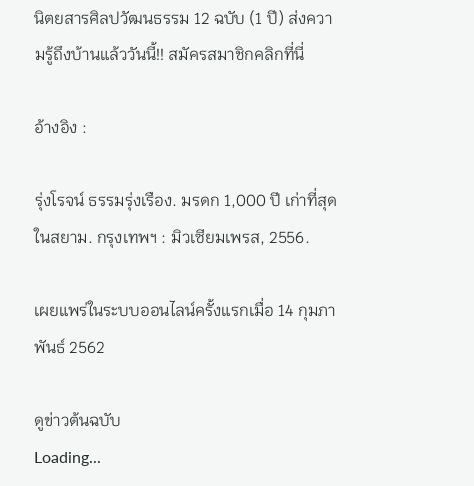นิตยสารศิลปวัฒนธรรม 12 ฉบับ (1 ปี) ส่งความรู้ถึงบ้านแล้ววันนี้!! สมัครสมาชิกคลิกที่นี่

อ้างอิง :

รุ่งโรจน์ ธรรมรุ่งเรือง. มรดก 1,000 ปี เก่าที่สุดในสยาม. กรุงเทพฯ : มิวเซียมเพรส, 2556.

เผยแพร่ในระบบออนไลน์ครั้งแรกเมื่อ 14 กุมภาพันธ์ 2562

ดูข่าวต้นฉบับ
Loading...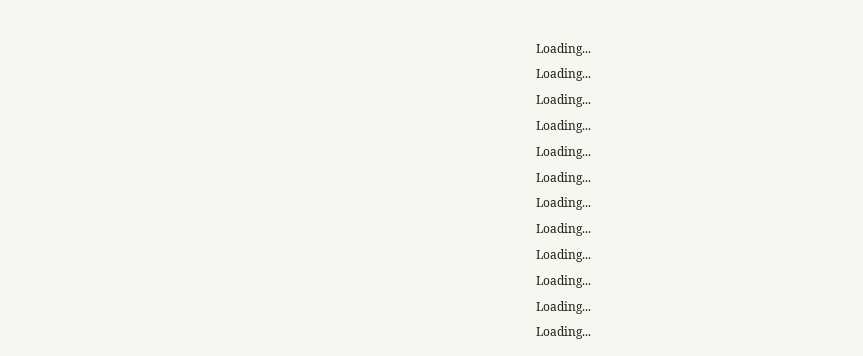Loading...
Loading...
Loading...
Loading...
Loading...
Loading...
Loading...
Loading...
Loading...
Loading...
Loading...
Loading...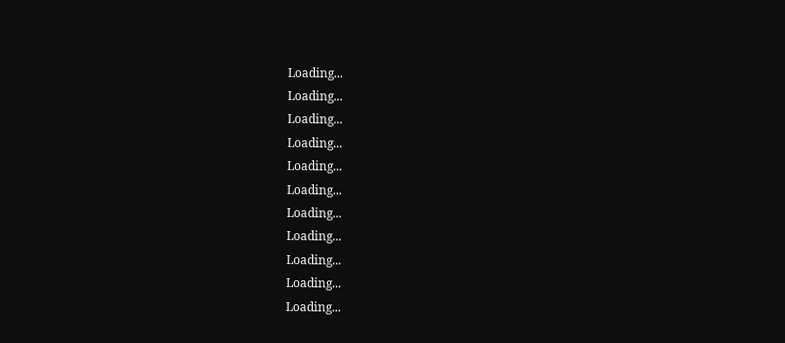Loading...
Loading...
Loading...
Loading...
Loading...
Loading...
Loading...
Loading...
Loading...
Loading...
Loading...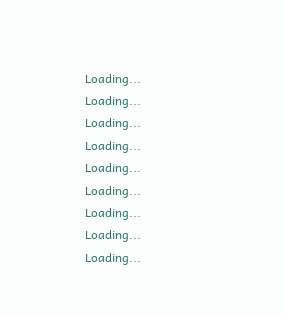Loading...
Loading...
Loading...
Loading...
Loading...
Loading...
Loading...
Loading...
Loading...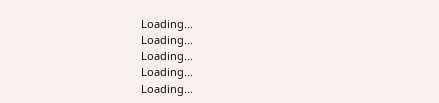Loading...
Loading...
Loading...
Loading...
Loading...